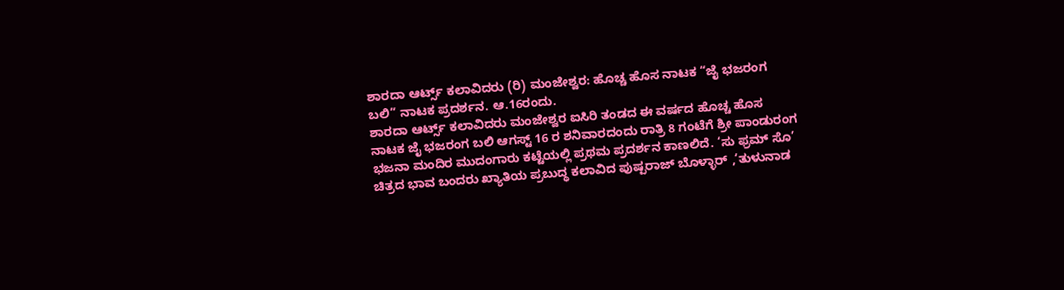ಶಾರದಾ ಆರ್ಟ್ಸ್ ಕಲಾವಿದರು (ರಿ) ಮಂಜೇಶ್ವರ: ಹೊಚ್ಚ ಹೊಸ ನಾಟಕ “ಜೈ ಭಜರಂಗ ಬಲಿ” ನಾಟಕ ಪ್ರದರ್ಶನ. ಆ.16ರಂದು.
ಶಾರದಾ ಆರ್ಟ್ಸ್ ಕಲಾವಿದರು ಮಂಜೇಶ್ವರ ಐಸಿರಿ ತಂಡದ ಈ ವರ್ಷದ ಹೊಚ್ಚ ಹೊಸ ನಾಟಕ ಜೈ ಭಜರಂಗ ಬಲಿ ಆಗಸ್ಟ್ 16 ರ ಶನಿವಾರದಂದು ರಾತ್ರಿ 8 ಗಂಟೆಗೆ ಶ್ರೀ ಪಾಂಡುರಂಗ ಭಜನಾ ಮಂದಿರ ಮುದಂಗಾರು ಕಟ್ಟೆಯಲ್ಲಿ ಪ್ರಥಮ ಪ್ರದರ್ಶನ ಕಾಣಲಿದೆ. ‘ಸು ಫ್ರಮ್ ಸೊ’ ಚಿತ್ರದ ಭಾವ ಬಂದರು ಖ್ಯಾತಿಯ ಪ್ರಬುದ್ಧ ಕಲಾವಿದ ಪುಷ್ಪರಾಜ್ ಬೊಳ್ಳಾರ್ ,’ತುಳುನಾಡ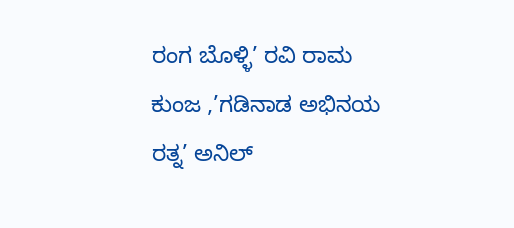ರಂಗ ಬೊಳ್ಳಿ’ ರವಿ ರಾಮ ಕುಂಜ ,’ಗಡಿನಾಡ ಅಭಿನಯ ರತ್ನ’ ಅನಿಲ್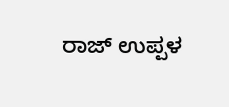ರಾಜ್ ಉಪ್ಪಳ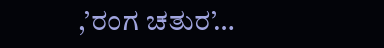,’ರಂಗ ಚತುರ’…